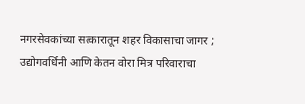नगरसेवकांच्या सत्कारातून शहर विकासाचा जागर ; उद्योगवर्धिनी आणि केतन वोरा मित्र परिवाराचा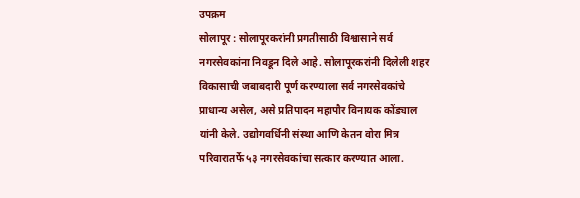उपक्रम
सोलापूर : सोलापूरकरांनी प्रगतीसाठी विश्वासाने सर्व नगरसेवकांना निवडून दिले आहे. सोलापूरकरांनी दिलेली शहर विकासाची जबाबदारी पूर्ण करण्याला सर्व नगरसेवकांचे प्राधान्य असेल, असे प्रतिपादन महापौर विनायक कोंड्याल यांनी केले. उद्योगवर्धिनी संस्था आणि केतन वोरा मित्र परिवारातर्फे ५३ नगरसेवकांचा सत्कार करण्यात आला.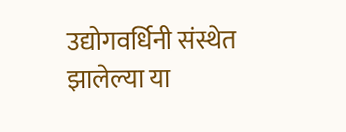उद्योगवर्धिनी संस्थेत झालेल्या या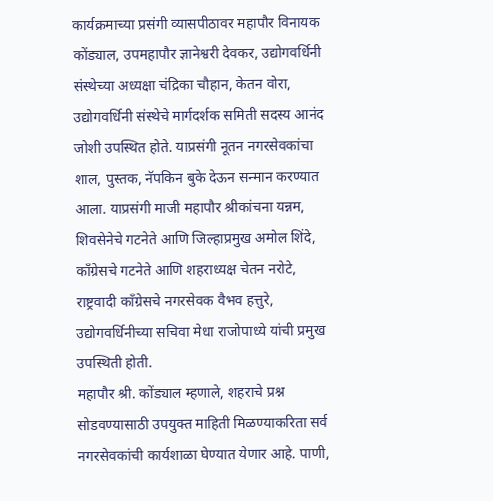कार्यक्रमाच्या प्रसंगी व्यासपीठावर महापौर विनायक कोंड्याल, उपमहापौर ज्ञानेश्वरी देवकर, उद्योगवर्धिनी संस्थेच्या अध्यक्षा चंद्रिका चौहान, केतन वोरा, उद्योगवर्धिनी संस्थेचे मार्गदर्शक समिती सदस्य आनंद जोशी उपस्थित होते. याप्रसंगी नूतन नगरसेवकांचा शाल, पुस्तक, नॅपकिन बुके देऊन सन्मान करण्यात आला. याप्रसंगी माजी महापौर श्रीकांचना यन्नम, शिवसेनेचे गटनेते आणि जिल्हाप्रमुख अमोल शिंदे, काँग्रेसचे गटनेते आणि शहराध्यक्ष चेतन नरोटे, राष्ट्रवादी काँग्रेसचे नगरसेवक वैभव हत्तुरे, उद्योगवर्धिनीच्या सचिवा मेधा राजोपाध्ये यांची प्रमुख उपस्थिती होती.
महापौर श्री. कोंड्याल म्हणाले, शहराचे प्रश्न सोडवण्यासाठी उपयुक्त माहिती मिळण्याकरिता सर्व नगरसेवकांची कार्यशाळा घेण्यात येणार आहे. पाणी,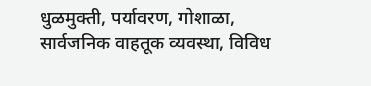धुळमुक्ती, पर्यावरण, गोशाळा, सार्वजनिक वाहतूक व्यवस्था, विविध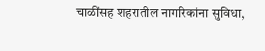चाळींसह शहरातील नागरिकांना सुविधा,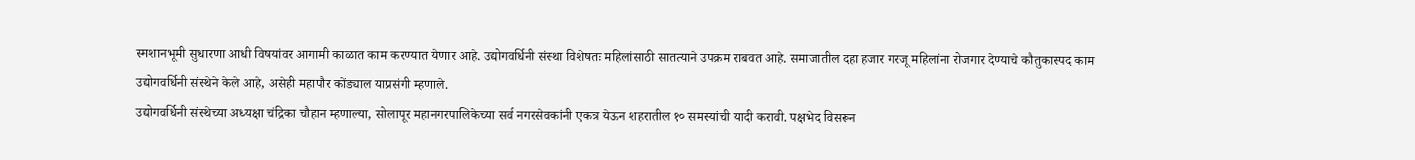स्मशानभूमी सुधारणा आधी विषयांवर आगामी काळात काम करण्यात येणार आहे. उद्योगवर्धिनी संस्था विशेषतः महिलांसाठी सातत्याने उपक्रम राबवत आहे. समाजातील दहा हजार गरजू महिलांना रोजगार देण्याचे कौतुकास्पद काम उद्योगवर्धिनी संस्थेने केले आहे, असेही महापौर कोंड्याल याप्रसंगी म्हणाले.
उद्योगवर्धिनी संस्थेच्या अध्यक्षा चंद्रिका चौहान म्हणाल्या, सोलापूर महानगरपालिकेच्या सर्व नगरसेवकांनी एकत्र येऊन शहरातील १० समस्यांची यादी करावी. पक्षभेद विसरून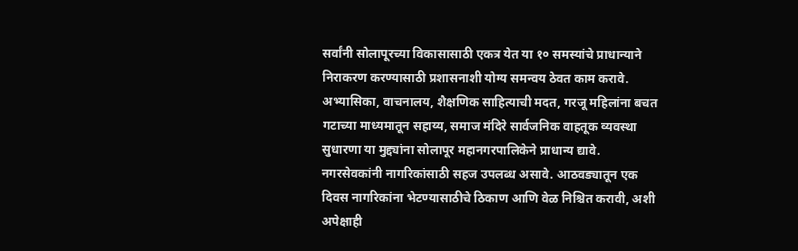सर्वांनी सोलापूरच्या विकासासाठी एकत्र येत या १० समस्यांचे प्राधान्याने निराकरण करण्यासाठी प्रशासनाशी योग्य समन्वय ठेवत काम करावे. अभ्यासिका, वाचनालय, शैक्षणिक साहित्याची मदत, गरजू महिलांना बचत गटाच्या माध्यमातून सहाय्य, समाज मंदिरे सार्वजनिक वाहतूक व्यवस्था सुधारणा या मुद्द्यांना सोलापूर महानगरपालिकेने प्राधान्य द्यावे. नगरसेवकांनी नागरिकांसाठी सहज उपलब्ध असावे. आठवड्यातून एक दिवस नागरिकांना भेटण्यासाठीचे ठिकाण आणि वेळ निश्चित करावी, अशी अपेक्षाही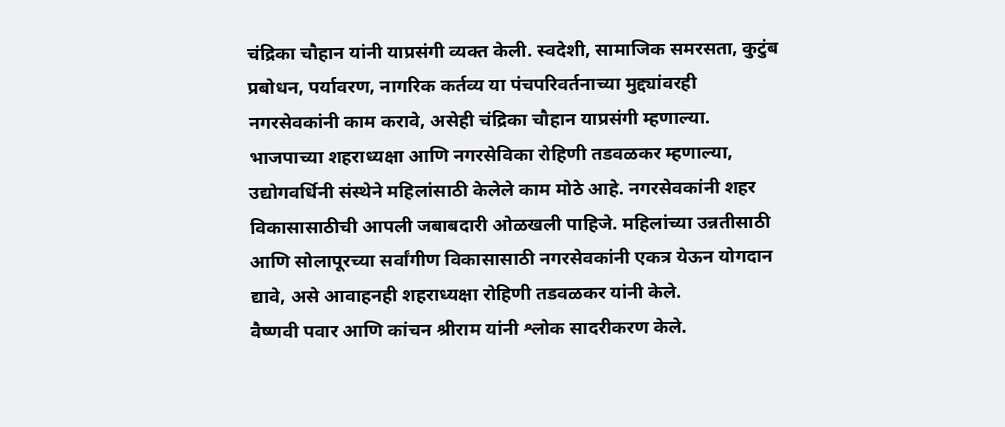चंद्रिका चौहान यांनी याप्रसंगी व्यक्त केली. स्वदेशी, सामाजिक समरसता, कुटुंब प्रबोधन, पर्यावरण, नागरिक कर्तव्य या पंचपरिवर्तनाच्या मुद्द्यांवरही नगरसेवकांनी काम करावे, असेही चंद्रिका चौहान याप्रसंगी म्हणाल्या.
भाजपाच्या शहराध्यक्षा आणि नगरसेविका रोहिणी तडवळकर म्हणाल्या, उद्योगवर्धिनी संस्थेने महिलांसाठी केलेले काम मोठे आहे. नगरसेवकांनी शहर विकासासाठीची आपली जबाबदारी ओळखली पाहिजे. महिलांच्या उन्नतीसाठी आणि सोलापूरच्या सर्वांगीण विकासासाठी नगरसेवकांनी एकत्र येऊन योगदान द्यावे, असे आवाहनही शहराध्यक्षा रोहिणी तडवळकर यांनी केले.
वैष्णवी पवार आणि कांचन श्रीराम यांनी श्लोक सादरीकरण केले.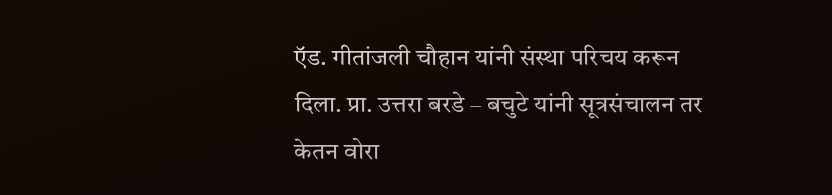ऍड. गीतांजली चौहान यांनी संस्था परिचय करून दिला. प्रा. उत्तरा बरडे – बचुटे यांनी सूत्रसंचालन तर केतन वोरा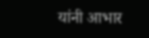यांनी आभार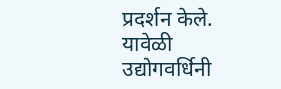प्रदर्शन केले.
यावेळी उद्योगवर्धिनी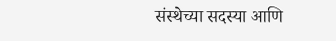संस्थेच्या सदस्या आणि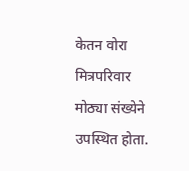केतन वोरा मित्रपरिवार मोठ्या संख्येने उपस्थित होता.